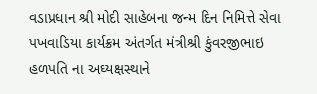વડાપ્રધાન શ્રી મોદી સાહેબના જન્મ દિન નિમિત્તે સેવા પખવાડિયા કાર્યક્રમ અંતર્ગત મંત્રીશ્રી કુંવરજીભાઇ હળપતિ ના અઘ્યક્ષસ્થાને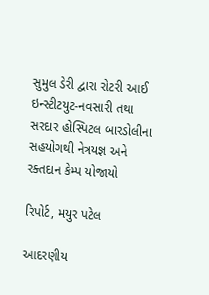સુમુલ ડેરી દ્વારા રોટરી આઈ ઇન્સ્ટીટયુટ-નવસારી તથા સરદાર હોસ્પિટલ બારડોલીના સહયોગથી નેત્રયજ્ઞ અને રક્તદાન કેમ્પ યોજાયો

રિપોર્ટ, મયુર પટેલ

આદરણીય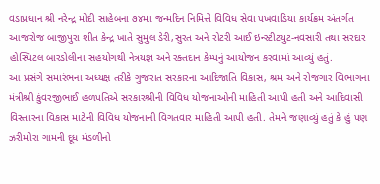વડાપ્રધાન શ્રી નરેન્દ્ર મોદી સાહેબના ૭૪મા જન્મદિન નિમિત્તે વિવિધ સેવા પખવાડિયા કાર્યક્રમ અંતર્ગત આજરોજ બાજીપુરા શીત કેન્દ્ર ખાતે સુમુલ ડેરી,સુરત અને રોટરી આઈ ઇન્સ્ટીટયુટ-નવસારી તથા સરદાર હોસ્પિટલ બારડોલીના સહયોગથી નેત્રયજ્ઞ અને રક્તદાન કેમ્પનું આયોજન કરવામાં આવ્યું હતું.
આ પ્રસંગે સમારંભના અધ્યક્ષ તરીકે ગુજરાત સરકારના આદિજાતિ વિકાસ, શ્રમ અને રોજગાર વિભાગના મંત્રીશ્રી કુંવરજીભાઈ હળપતિએ સરકારશ્રીની વિવિધ યોજનાઓની માહિતી આપી હતી અને આદિવાસી વિસ્તારના વિકાસ માટેની વિવિધ યોજનાની વિગતવાર માહિતી આપી હતી. તેમને જણાવ્યું હતું કે હું પણ ઝરીમોરા ગામની દૂધ મંડળીનો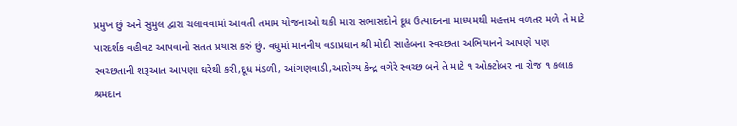પ્રમુખ છું અને સુમુલ દ્વારા ચલાવવામાં આવતી તમામ યોજનાઓ થકી મારા સભાસદોને દૂધ ઉત્પાદનના માધ્યમથી મહત્તમ વળતર મળે તે માટે પારદર્શક વહીવટ આપવાનો સતત પ્રયાસ કરું છું. વધુમાં માનનીય વડાપ્રધાન શ્રી મોદી સાહેબના સ્વચ્છતા અભિયાનને આપણે પણ સ્વચ્છતાની શરૂઆત આપણા ઘરેથી કરી,દૂધ મંડળી, આંગણવાડી,આરોગ્ય કેન્દ્ર વગેરે સ્વચ્છ બને તે માટે ૧ ઓક્ટોબર ના રોજ ૧ કલાક શ્રમદાન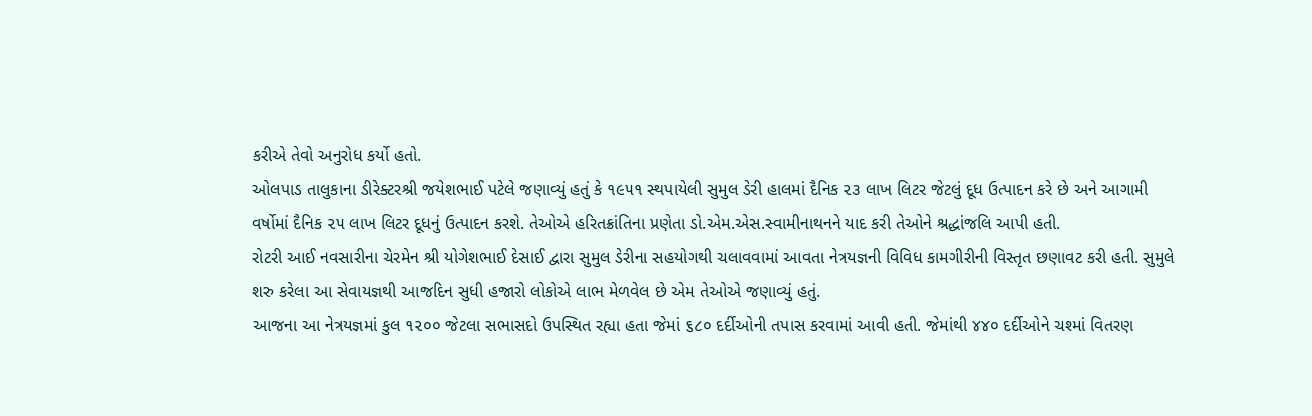કરીએ તેવો અનુરોધ કર્યો હતો.
ઓલપાડ તાલુકાના ડીરેક્ટરશ્રી જયેશભાઈ પટેલે જણાવ્યું હતું કે ૧૯૫૧ સ્થપાયેલી સુમુલ ડેરી હાલમાં દૈનિક ૨૩ લાખ લિટર જેટલું દૂધ ઉત્પાદન કરે છે અને આગામી વર્ષોમાં દૈનિક ૨૫ લાખ લિટર દૂધનું ઉત્પાદન કરશે. તેઓએ હરિતક્રાંતિના પ્રણેતા ડો.એમ.એસ.સ્વામીનાથનને યાદ કરી તેઓને શ્રદ્ધાંજલિ આપી હતી.
રોટરી આઈ નવસારીના ચેરમેન શ્રી યોગેશભાઈ દેસાઈ દ્વારા સુમુલ ડેરીના સહયોગથી ચલાવવામાં આવતા નેત્રયજ્ઞની વિવિધ કામગીરીની વિસ્તૃત છણાવટ કરી હતી. સુમુલે શરુ કરેલા આ સેવાયજ્ઞથી આજદિન સુધી હજારો લોકોએ લાભ મેળવેલ છે એમ તેઓએ જણાવ્યું હતું.
આજના આ નેત્રયજ્ઞમાં કુલ ૧૨૦૦ જેટલા સભાસદો ઉપસ્થિત રહ્યા હતા જેમાં ૬૮૦ દર્દીઓની તપાસ કરવામાં આવી હતી. જેમાંથી ૪૪૦ દર્દીઓને ચશ્માં વિતરણ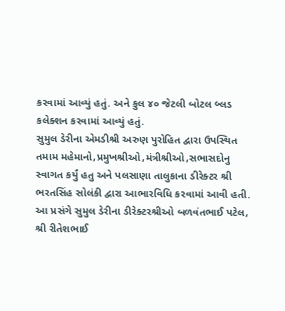કરવામાં આવ્યું હતું. અને કુલ ૪૦ જેટલી બોટલ બ્લડ કલેક્શન કરવામાં આવ્યું હતું.
સુમુલ ડેરીના એમડીશ્રી અરુણ પુરોહિત દ્વારા ઉપસ્થિત તમામ મહેમાનો,પ્રમુખશ્રીઓ,મંત્રીશ્રીઓ,સભાસદોનુ સ્વાગત કર્યું હતુ અને પલસાણા તાલુકાના ડીરેક્ટર શ્રી ભરતસિંહ સોલંકી દ્વારા આભારવિધિ કરવામાં આવી હતી. આ પ્રસંગે સુમુલ ડેરીના ડીરેક્ટરશ્રીઓ બળવંતભાઈ પટેલ, શ્રી રીતેશભાઈ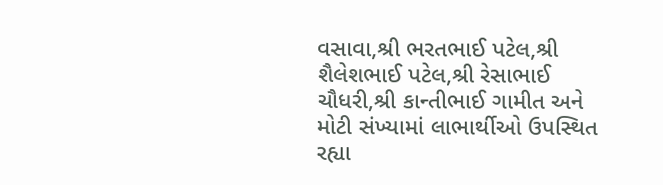વસાવા,શ્રી ભરતભાઈ પટેલ,શ્રી શૈલેશભાઈ પટેલ,શ્રી રેસાભાઈ ચૌધરી,શ્રી કાન્તીભાઈ ગામીત અને મોટી સંખ્યામાં લાભાર્થીઓ ઉપસ્થિત રહ્યા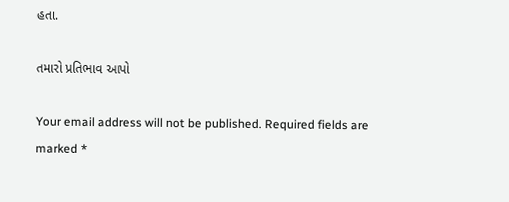હતા.

તમારો પ્રતિભાવ આપો

Your email address will not be published. Required fields are marked *